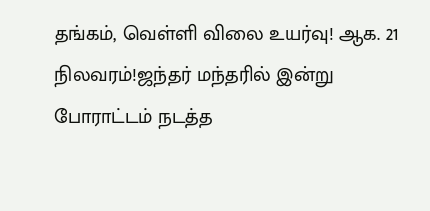தங்கம், வெள்ளி விலை உயர்வு! ஆக. 21 நிலவரம்!ஜந்தர் மந்தரில் இன்று போராட்டம் நடத்த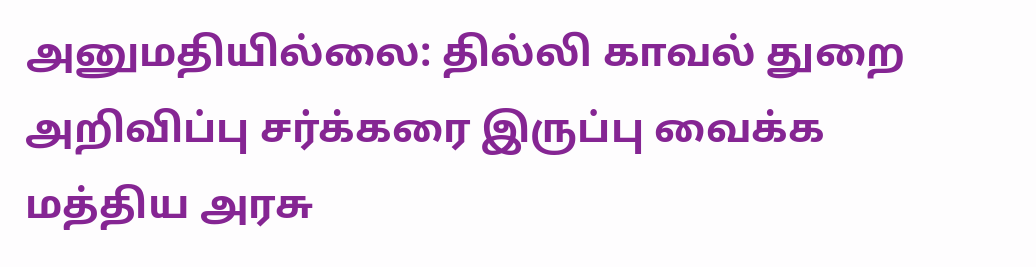அனுமதியில்லை: தில்லி காவல் துறை அறிவிப்பு சர்க்கரை இருப்பு வைக்க மத்திய அரசு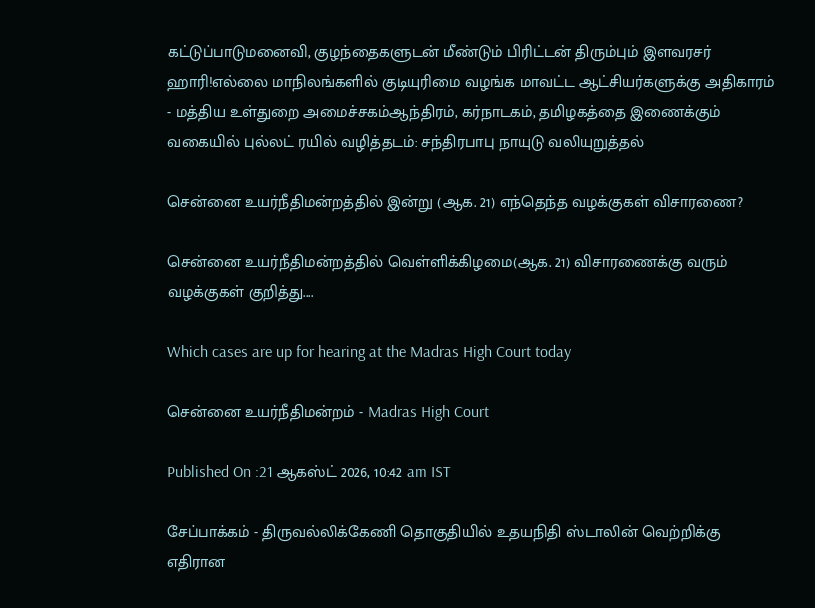கட்டுப்பாடுமனைவி, குழந்தைகளுடன் மீண்டும் பிரிட்டன் திரும்பும் இளவரசர் ஹாரி!எல்லை மாநிலங்களில் குடியுரிமை வழங்க மாவட்ட ஆட்சியர்களுக்கு அதிகாரம் - மத்திய உள்துறை அமைச்சகம்ஆந்திரம், கர்நாடகம், தமிழகத்தை இணைக்கும் வகையில் புல்லட் ரயில் வழித்தடம்: சந்திரபாபு நாயுடு வலியுறுத்தல்

சென்னை உயர்நீதிமன்றத்தில் இன்று (ஆக. 21) எந்தெந்த வழக்குகள் விசாரணை?

சென்னை உயர்நீதிமன்றத்தில் வெள்ளிக்கிழமை(ஆக. 21) விசாரணைக்கு வரும் வழக்குகள் குறித்து....

Which cases are up for hearing at the Madras High Court today

சென்னை உயர்நீதிமன்றம் - Madras High Court

Published On :21 ஆகஸ்ட் 2026, 10:42 am IST

சேப்பாக்கம் - திருவல்லிக்கேணி தொகுதியில் உதயநிதி ஸ்டாலின் வெற்றிக்கு எதிரான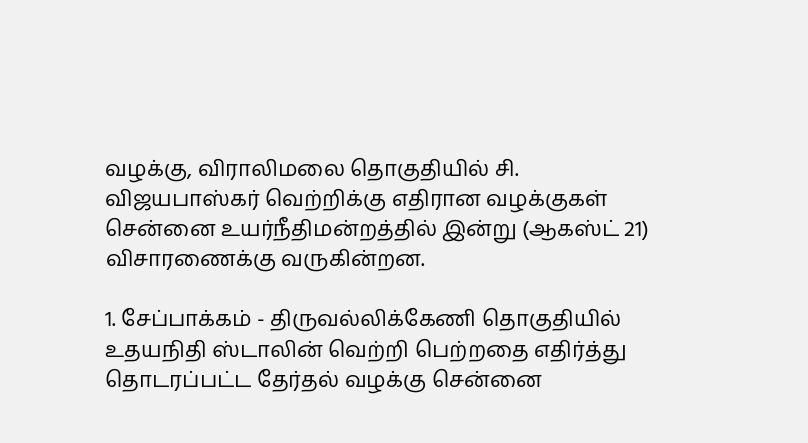வழக்கு, விராலிமலை தொகுதியில் சி. விஜயபாஸ்கர் வெற்றிக்கு எதிரான வழக்குகள் சென்னை உயர்நீதிமன்றத்தில் இன்று (ஆகஸ்ட் 21) விசாரணைக்கு வருகின்றன.

1. சேப்பாக்கம் - திருவல்லிக்கேணி தொகுதியில் உதயநிதி ஸ்டாலின் வெற்றி பெற்றதை எதிர்த்து தொடரப்பட்ட தேர்தல் வழக்கு சென்னை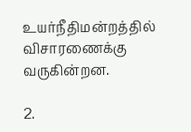உயர்நீதிமன்றத்தில் விசாரணைக்கு வருகின்றன.

2.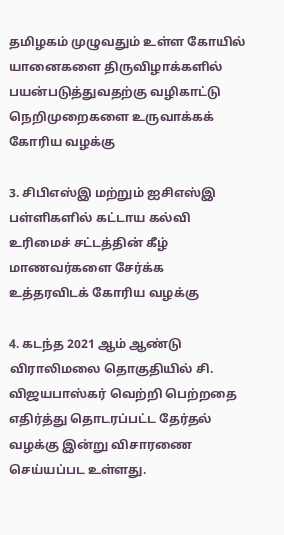தமிழகம் முழுவதும் உள்ள கோயில் யானைகளை திருவிழாக்களில் பயன்படுத்துவதற்கு வழிகாட்டு நெறிமுறைகளை உருவாக்கக் கோரிய வழக்கு

3. சிபிஎஸ்இ மற்றும் ஐசிஎஸ்இ பள்ளிகளில் கட்டாய கல்வி உரிமைச் சட்டத்தின் கீழ் மாணவர்களை சேர்க்க உத்தரவிடக் கோரிய வழக்கு

4. கடந்த 2021 ஆம் ஆண்டு விராலிமலை தொகுதியில் சி. விஜயபாஸ்கர் வெற்றி பெற்றதை எதிர்த்து தொடரப்பட்ட தேர்தல் வழக்கு இன்று விசாரணை செய்யப்பட உள்ளது.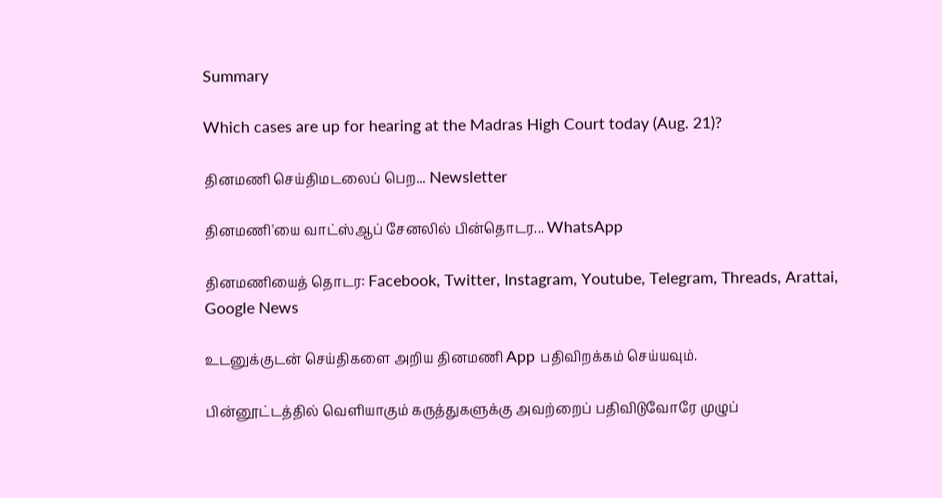Summary

Which cases are up for hearing at the Madras High Court today (Aug. 21)?

தினமணி செய்திமடலைப் பெற... Newsletter

தினமணி'யை வாட்ஸ்ஆப் சேனலில் பின்தொடர... WhatsApp

தினமணியைத் தொடர: Facebook, Twitter, Instagram, Youtube, Telegram, Threads, Arattai, Google News

உடனுக்குடன் செய்திகளை அறிய தினமணி App பதிவிறக்கம் செய்யவும்.

பின்னூட்டத்தில் வெளியாகும் கருத்துகளுக்கு அவற்றைப் பதிவிடுவோரே முழுப்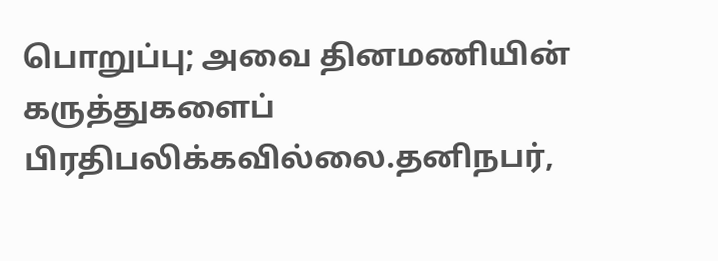பொறுப்பு; அவை தினமணியின் கருத்துகளைப் பிரதிபலிக்கவில்லை.தனிநபர்,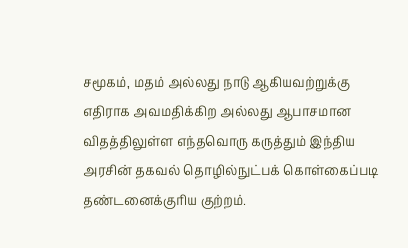சமூகம், மதம் அல்லது நாடு ஆகியவற்றுக்கு எதிராக அவமதிக்கிற அல்லது ஆபாசமான விதத்திலுள்ள எந்தவொரு கருத்தும் இந்திய அரசின் தகவல் தொழில்நுட்பக் கொள்கைப்படி தண்டனைக்குரிய குற்றம்.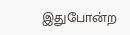இதுபோன்ற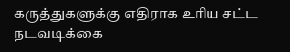கருத்துகளுக்கு எதிராக உரிய சட்ட நடவடிக்கை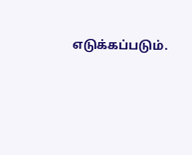எடுக்கப்படும்.